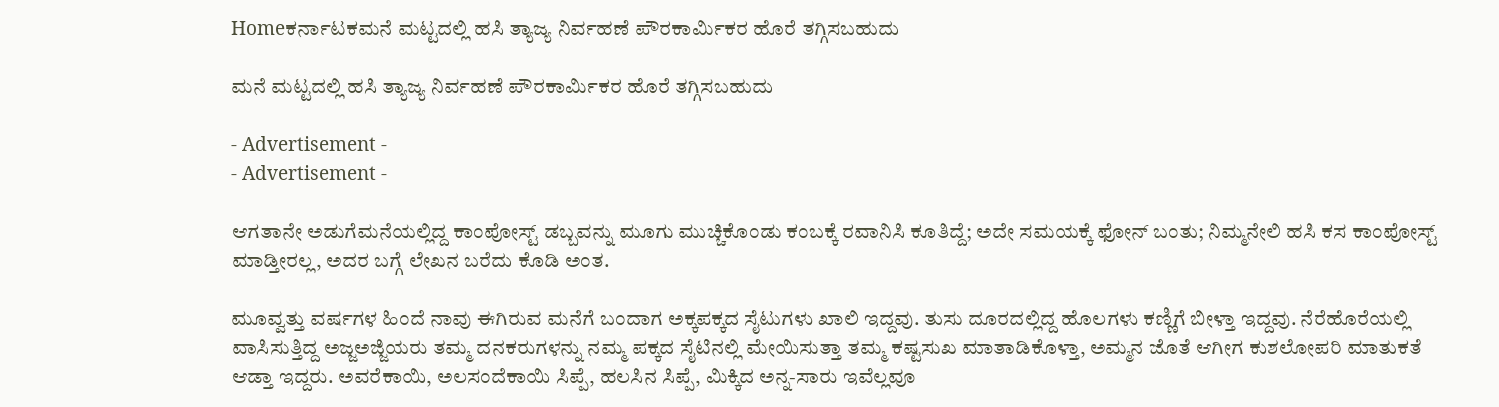Homeಕರ್ನಾಟಕಮನೆ ಮಟ್ಟದಲ್ಲಿ ಹಸಿ ತ್ಯಾಜ್ಯ ನಿರ್ವಹಣೆ ಪೌರಕಾರ್ಮಿಕರ ಹೊರೆ ತಗ್ಗಿಸಬಹುದು

ಮನೆ ಮಟ್ಟದಲ್ಲಿ ಹಸಿ ತ್ಯಾಜ್ಯ ನಿರ್ವಹಣೆ ಪೌರಕಾರ್ಮಿಕರ ಹೊರೆ ತಗ್ಗಿಸಬಹುದು

- Advertisement -
- Advertisement -

ಆಗತಾನೇ ಅಡುಗೆಮನೆಯಲ್ಲಿದ್ದ ಕಾಂಪೋಸ್ಟ್ ಡಬ್ಬವನ್ನು ಮೂಗು ಮುಚ್ಚಿಕೊಂಡು ಕಂಬಕ್ಕೆ ರವಾನಿಸಿ ಕೂತಿದ್ದೆ; ಅದೇ ಸಮಯಕ್ಕೆ ಫೋನ್ ಬಂತು; ನಿಮ್ಮನೇಲಿ ಹಸಿ ಕಸ ಕಾಂಪೋಸ್ಟ್ ಮಾಡ್ತೀರಲ್ಲ, ಅದರ ಬಗ್ಗೆ ಲೇಖನ ಬರೆದು ಕೊಡಿ ಅಂತ.

ಮೂವ್ವತ್ತು ವರ್ಷಗಳ ಹಿಂದೆ ನಾವು ಈಗಿರುವ ಮನೆಗೆ ಬಂದಾಗ ಅಕ್ಕಪಕ್ಕದ ಸೈಟುಗಳು ಖಾಲಿ ಇದ್ದವು. ತುಸು ದೂರದಲ್ಲಿದ್ದ ಹೊಲಗಳು ಕಣ್ಣಿಗೆ ಬೀಳ್ತಾ ಇದ್ದವು. ನೆರೆಹೊರೆಯಲ್ಲಿ ವಾಸಿಸುತ್ತಿದ್ದ ಅಜ್ಜಅಜ್ಜಿಯರು ತಮ್ಮ ದನಕರುಗಳನ್ನು ನಮ್ಮ ಪಕ್ಕದ ಸೈಟಿನಲ್ಲಿ ಮೇಯಿಸುತ್ತಾ ತಮ್ಮ ಕಷ್ಟಸುಖ ಮಾತಾಡಿಕೊಳ್ತಾ, ಅಮ್ಮನ ಜೊತೆ ಆಗೀಗ ಕುಶಲೋಪರಿ ಮಾತುಕತೆ ಆಡ್ತಾ ಇದ್ದರು. ಅವರೆಕಾಯಿ, ಅಲಸಂದೆಕಾಯಿ ಸಿಪ್ಪೆ, ಹಲಸಿನ ಸಿಪ್ಪೆ, ಮಿಕ್ಕಿದ ಅನ್ನ-ಸಾರು ಇವೆಲ್ಲವೂ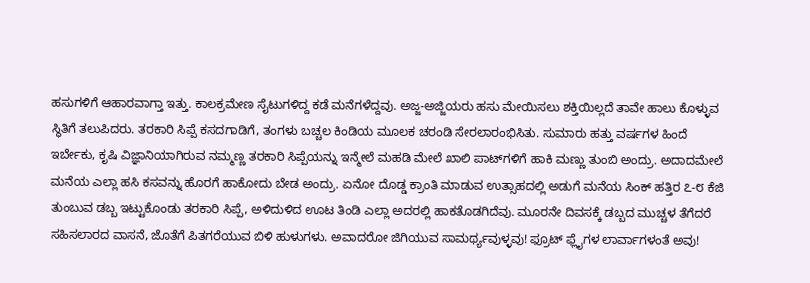ಹಸುಗಳಿಗೆ ಆಹಾರವಾಗ್ತಾ ಇತ್ತು. ಕಾಲಕ್ರಮೇಣ ಸೈಟುಗಳಿದ್ದ ಕಡೆ ಮನೆಗಳೆದ್ದವು. ಅಜ್ಜ-ಅಜ್ಜಿಯರು ಹಸು ಮೇಯಿಸಲು ಶಕ್ತಿಯಿಲ್ಲದೆ ತಾವೇ ಹಾಲು ಕೊಳ್ಳುವ ಸ್ಥಿತಿಗೆ ತಲುಪಿದರು. ತರಕಾರಿ ಸಿಪ್ಪೆ ಕಸದಗಾಡಿಗೆ, ತಂಗಳು ಬಚ್ಚಲ ಕಿಂಡಿಯ ಮೂಲಕ ಚರಂಡಿ ಸೇರಲಾರಂಭಿಸಿತು. ಸುಮಾರು ಹತ್ತು ವರ್ಷಗಳ ಹಿಂದೆ ಇರ್ಬೇಕು, ಕೃಷಿ ವಿಜ್ಞಾನಿಯಾಗಿರುವ ನಮ್ಮಣ್ಣ ತರಕಾರಿ ಸಿಪ್ಪೆಯನ್ನು ಇನ್ಮೇಲೆ ಮಹಡಿ ಮೇಲೆ ಖಾಲಿ ಪಾಟ್‌ಗಳಿಗೆ ಹಾಕಿ ಮಣ್ಣು ತುಂಬಿ ಅಂದ್ರು. ಅದಾದಮೇಲೆ ಮನೆಯ ಎಲ್ಲಾ ಹಸಿ ಕಸವನ್ನು ಹೊರಗೆ ಹಾಕೋದು ಬೇಡ ಅಂದ್ರು. ಏನೋ ದೊಡ್ಡ ಕ್ರಾಂತಿ ಮಾಡುವ ಉತ್ಸಾಹದಲ್ಲಿ ಅಡುಗೆ ಮನೆಯ ಸಿಂಕ್ ಹತ್ತಿರ ೭-೮ ಕೆಜಿ ತುಂಬುವ ಡಬ್ಬ ಇಟ್ಟುಕೊಂಡು ತರಕಾರಿ ಸಿಪ್ಪೆ, ಅಳಿದುಳಿದ ಊಟ ತಿಂಡಿ ಎಲ್ಲಾ ಅದರಲ್ಲಿ ಹಾಕತೊಡಗಿದೆವು. ಮೂರನೇ ದಿವಸಕ್ಕೆ ಡಬ್ಬದ ಮುಚ್ಚಳ ತೆಗೆದರೆ ಸಹಿಸಲಾರದ ವಾಸನೆ, ಜೊತೆಗೆ ಪಿತಗರೆಯುವ ಬಿಳಿ ಹುಳುಗಳು. ಅವಾದರೋ ಜಿಗಿಯುವ ಸಾಮರ್ಥ್ಯವುಳ್ಳವು! ಫ್ರೂಟ್ ಫ್ಲೈಗಳ ಲಾರ್ವಾಗಳಂತೆ ಅವು!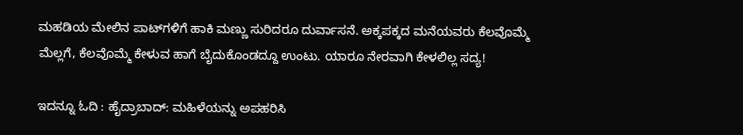ಮಹಡಿಯ ಮೇಲಿನ ಪಾಟ್‌ಗಳಿಗೆ ಹಾಕಿ ಮಣ್ಣು ಸುರಿದರೂ ದುರ್ವಾಸನೆ. ಅಕ್ಕಪಕ್ಕದ ಮನೆಯವರು ಕೆಲವೊಮ್ಮೆ ಮೆಲ್ಲಗೆ, ಕೆಲವೊಮ್ಮೆ ಕೇಳುವ ಹಾಗೆ ಬೈದುಕೊಂಡದ್ದೂ ಉಂಟು. ಯಾರೂ ನೇರವಾಗಿ ಕೇಳಲಿಲ್ಲ ಸದ್ಯ!

ಇದನ್ನೂ ಓದಿ : ಹೈದ್ರಾಬಾದ್‌: ಮಹಿಳೆಯನ್ನು ಅಪಹರಿಸಿ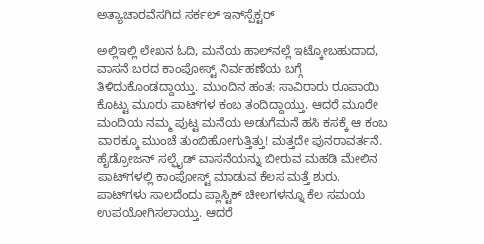ಅತ್ಯಾಚಾರವೆಸಗಿದ ಸರ್ಕಲ್‌ ಇನ್‌ಸ್ಪೆಕ್ಟರ್‌‌

ಅಲ್ಲಿಇಲ್ಲಿ ಲೇಖನ ಓದಿ, ಮನೆಯ ಹಾಲ್‌ನಲ್ಲೆ ಇಟ್ಕೋಬಹುದಾದ, ವಾಸನೆ ಬರದ ಕಾಂಪೋಸ್ಟ್ ನಿರ್ವಹಣೆಯ ಬಗ್ಗೆ ತಿಳಿದುಕೊಂಡದ್ದಾಯ್ತು. ಮುಂದಿನ ಹಂತ: ಸಾವಿರಾರು ರೂಪಾಯಿ ಕೊಟ್ಟು ಮೂರು ಪಾಟ್‌ಗಳ ಕಂಬ ತಂದಿದ್ದಾಯ್ತು. ಆದರೆ ಮೂರೇ ಮಂದಿಯ ನಮ್ಮ ಪುಟ್ಟ ಮನೆಯ ಅಡುಗೆಮನೆ ಹಸಿ ಕಸಕ್ಕೆ ಆ ಕಂಬ ವಾರಕ್ಕೂ ಮುಂಚೆ ತುಂಬಿಹೋಗುತ್ತಿತ್ತು! ಮತ್ತದೇ ಪುನರಾವರ್ತನೆ. ಹೈಡ್ರೋಜನ್ ಸಲ್ಫೈಡ್ ವಾಸನೆಯನ್ನು ಬೀರುವ ಮಹಡಿ ಮೇಲಿನ ಪಾಟ್‌ಗಳಲ್ಲಿ ಕಾಂಪೋಸ್ಟ್ ಮಾಡುವ ಕೆಲಸ ಮತ್ತೆ ಶುರು. ಪಾಟ್‌ಗಳು ಸಾಲದೆಂದು ಪ್ಲಾಸ್ಟಿಕ್ ಚೀಲಗಳನ್ನೂ ಕೆಲ ಸಮಯ ಉಪಯೋಗಿಸಲಾಯ್ತು. ಆದರೆ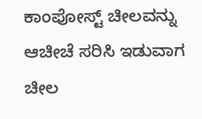ಕಾಂಪೋಸ್ಟ್ ಚೀಲವನ್ನು ಆಚೀಚೆ ಸರಿಸಿ ಇಡುವಾಗ ಚೀಲ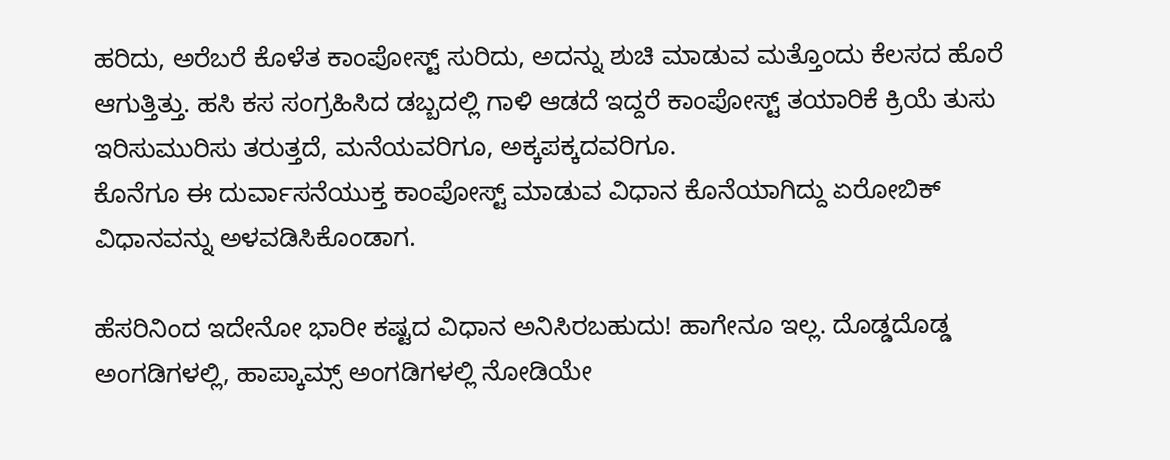ಹರಿದು, ಅರೆಬರೆ ಕೊಳೆತ ಕಾಂಪೋಸ್ಟ್ ಸುರಿದು, ಅದನ್ನು ಶುಚಿ ಮಾಡುವ ಮತ್ತೊಂದು ಕೆಲಸದ ಹೊರೆ ಆಗುತ್ತಿತ್ತು. ಹಸಿ ಕಸ ಸಂಗ್ರಹಿಸಿದ ಡಬ್ಬದಲ್ಲಿ ಗಾಳಿ ಆಡದೆ ಇದ್ದರೆ ಕಾಂಪೋಸ್ಟ್ ತಯಾರಿಕೆ ಕ್ರಿಯೆ ತುಸು ಇರಿಸುಮುರಿಸು ತರುತ್ತದೆ, ಮನೆಯವರಿಗೂ, ಅಕ್ಕಪಕ್ಕದವರಿಗೂ.
ಕೊನೆಗೂ ಈ ದುರ್ವಾಸನೆಯುಕ್ತ ಕಾಂಪೋಸ್ಟ್ ಮಾಡುವ ವಿಧಾನ ಕೊನೆಯಾಗಿದ್ದು ಏರೋಬಿಕ್ ವಿಧಾನವನ್ನು ಅಳವಡಿಸಿಕೊಂಡಾಗ.

ಹೆಸರಿನಿಂದ ಇದೇನೋ ಭಾರೀ ಕಷ್ಟದ ವಿಧಾನ ಅನಿಸಿರಬಹುದು! ಹಾಗೇನೂ ಇಲ್ಲ. ದೊಡ್ಡದೊಡ್ಡ ಅಂಗಡಿಗಳಲ್ಲಿ, ಹಾಪ್ಕಾಮ್ಸ್ ಅಂಗಡಿಗಳಲ್ಲಿ ನೋಡಿಯೇ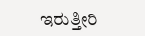ಇರುತ್ತೀರಿ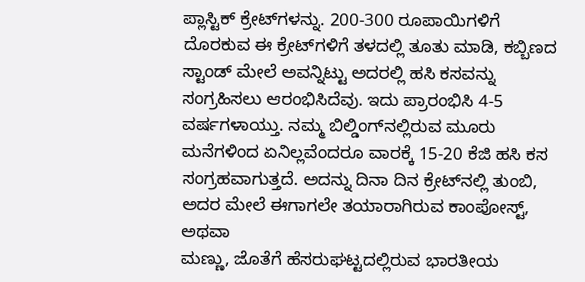ಪ್ಲಾಸ್ಟಿಕ್ ಕ್ರೇಟ್‌ಗಳನ್ನು. 200-300 ರೂಪಾಯಿಗಳಿಗೆ ದೊರಕುವ ಈ ಕ್ರೇಟ್‌ಗಳಿಗೆ ತಳದಲ್ಲಿ ತೂತು ಮಾಡಿ, ಕಬ್ಬಿಣದ ಸ್ಟಾಂಡ್ ಮೇಲೆ ಅವನ್ನಿಟ್ಟು ಅದರಲ್ಲಿ ಹಸಿ ಕಸವನ್ನು ಸಂಗ್ರಹಿಸಲು ಆರಂಭಿಸಿದೆವು. ಇದು ಪ್ರಾರಂಭಿಸಿ 4-5 ವರ್ಷಗಳಾಯ್ತು. ನಮ್ಮ ಬಿಲ್ಡಿಂಗ್‌ನಲ್ಲಿರುವ ಮೂರು ಮನೆಗಳಿಂದ ಏನಿಲ್ಲವೆಂದರೂ ವಾರಕ್ಕೆ 15-20 ಕೆಜಿ ಹಸಿ ಕಸ ಸಂಗ್ರಹವಾಗುತ್ತದೆ. ಅದನ್ನು ದಿನಾ ದಿನ ಕ್ರೇಟ್‌ನಲ್ಲಿ ತುಂಬಿ, ಅದರ ಮೇಲೆ ಈಗಾಗಲೇ ತಯಾರಾಗಿರುವ ಕಾಂಪೋಸ್ಟ್, ಅಥವಾ
ಮಣ್ಣು, ಜೊತೆಗೆ ಹೆಸರುಘಟ್ಟದಲ್ಲಿರುವ ಭಾರತೀಯ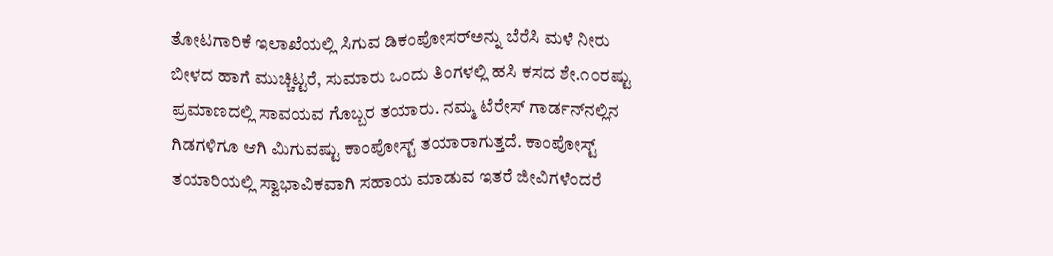ತೋಟಗಾರಿಕೆ ಇಲಾಖೆಯಲ್ಲಿ ಸಿಗುವ ಡಿಕಂಪೋಸರ್‌ಅನ್ನು ಬೆರೆಸಿ ಮಳೆ ನೀರು ಬೀಳದ ಹಾಗೆ ಮುಚ್ಚಿಟ್ಟರೆ, ಸುಮಾರು ಒಂದು ತಿಂಗಳಲ್ಲಿ ಹಸಿ ಕಸದ ಶೇ.೧೦ರಷ್ಟು ಪ್ರಮಾಣದಲ್ಲಿ ಸಾವಯವ ಗೊಬ್ಬರ ತಯಾರು. ನಮ್ಮ ಟೆರೇಸ್ ಗಾರ್ಡನ್‌ನಲ್ಲಿನ ಗಿಡಗಳಿಗೂ ಆಗಿ ಮಿಗುವಷ್ಟು ಕಾಂಪೋಸ್ಟ್ ತಯಾರಾಗುತ್ತದೆ. ಕಾಂಪೋಸ್ಟ್ ತಯಾರಿಯಲ್ಲಿ ಸ್ವಾಭಾವಿಕವಾಗಿ ಸಹಾಯ ಮಾಡುವ ಇತರೆ ಜೀವಿಗಳೆಂದರೆ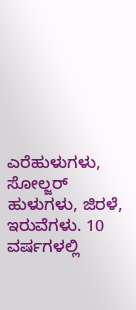ಎರೆಹುಳುಗಳು, ಸೋಲ್ಜರ್ ಹುಳುಗಳು, ಜಿರಳೆ, ಇರುವೆಗಳು. 10 ವರ್ಷಗಳಲ್ಲಿ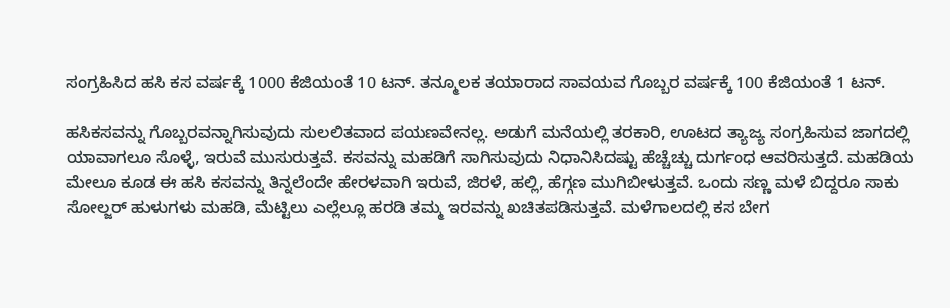ಸಂಗ್ರಹಿಸಿದ ಹಸಿ ಕಸ ವರ್ಷಕ್ಕೆ 1000 ಕೆಜಿಯಂತೆ 10 ಟನ್. ತನ್ಮೂಲಕ ತಯಾರಾದ ಸಾವಯವ ಗೊಬ್ಬರ ವರ್ಷಕ್ಕೆ 100 ಕೆಜಿಯಂತೆ 1 ಟನ್.

ಹಸಿಕಸವನ್ನು ಗೊಬ್ಬರವನ್ನಾಗಿಸುವುದು ಸುಲಲಿತವಾದ ಪಯಣವೇನಲ್ಲ. ಅಡುಗೆ ಮನೆಯಲ್ಲಿ ತರಕಾರಿ, ಊಟದ ತ್ಯಾಜ್ಯ ಸಂಗ್ರಹಿಸುವ ಜಾಗದಲ್ಲಿ ಯಾವಾಗಲೂ ಸೊಳ್ಳೆ, ಇರುವೆ ಮುಸುರುತ್ತವೆ. ಕಸವನ್ನು ಮಹಡಿಗೆ ಸಾಗಿಸುವುದು ನಿಧಾನಿಸಿದಷ್ಟು ಹೆಚ್ಚೆಚ್ಚು ದುರ್ಗಂಧ ಆವರಿಸುತ್ತದೆ. ಮಹಡಿಯ ಮೇಲೂ ಕೂಡ ಈ ಹಸಿ ಕಸವನ್ನು ತಿನ್ನಲೆಂದೇ ಹೇರಳವಾಗಿ ಇರುವೆ, ಜಿರಳೆ, ಹಲ್ಲಿ, ಹೆಗ್ಗಣ ಮುಗಿಬೀಳುತ್ತವೆ. ಒಂದು ಸಣ್ಣ ಮಳೆ ಬಿದ್ದರೂ ಸಾಕು ಸೋಲ್ಜರ್ ಹುಳುಗಳು ಮಹಡಿ, ಮೆಟ್ಟಿಲು ಎಲ್ಲೆಲ್ಲೂ ಹರಡಿ ತಮ್ಮ ಇರವನ್ನು ಖಚಿತಪಡಿಸುತ್ತವೆ. ಮಳೆಗಾಲದಲ್ಲಿ ಕಸ ಬೇಗ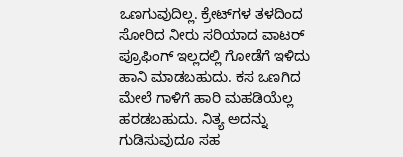ಒಣಗುವುದಿಲ್ಲ. ಕ್ರೇಟ್‌ಗಳ ತಳದಿಂದ ಸೋರಿದ ನೀರು ಸರಿಯಾದ ವಾಟರ್ ಪ್ರೂಫಿಂಗ್ ಇಲ್ಲದಲ್ಲಿ ಗೋಡೆಗೆ ಇಳಿದು ಹಾನಿ ಮಾಡಬಹುದು. ಕಸ ಒಣಗಿದ ಮೇಲೆ ಗಾಳಿಗೆ ಹಾರಿ ಮಹಡಿಯೆಲ್ಲ ಹರಡಬಹುದು. ನಿತ್ಯ ಅದನ್ನು ಗುಡಿಸುವುದೂ ಸಹ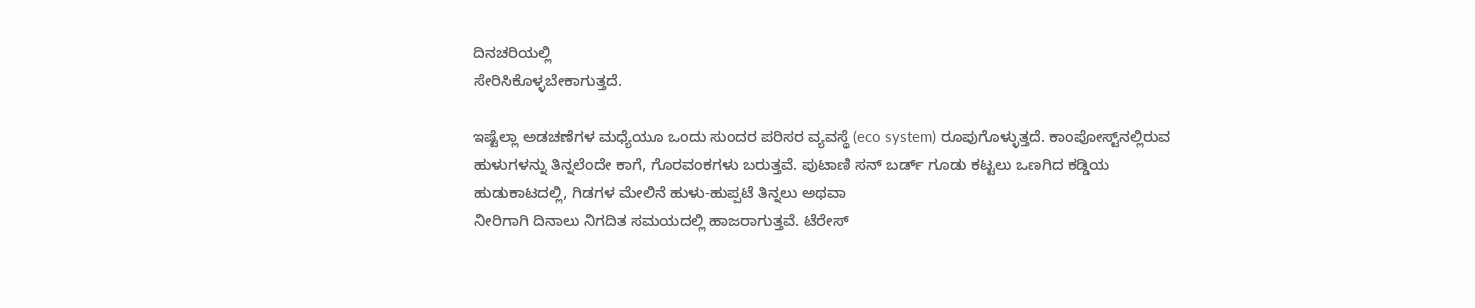ದಿನಚರಿಯಲ್ಲಿ
ಸೇರಿಸಿಕೊಳ್ಳಬೇಕಾಗುತ್ತದೆ.

ಇಷ್ಟೆಲ್ಲಾ ಅಡಚಣೆಗಳ ಮಧ್ಯೆಯೂ ಒಂದು ಸುಂದರ ಪರಿಸರ ವ್ಯವಸ್ಥೆ (eco system) ರೂಪುಗೊಳ್ಳುತ್ತದೆ. ಕಾಂಪೋಸ್ಟ್‌ನಲ್ಲಿರುವ ಹುಳುಗಳನ್ನು ತಿನ್ನಲೆಂದೇ ಕಾಗೆ, ಗೊರವಂಕಗಳು ಬರುತ್ತವೆ. ಪುಟಾಣಿ ಸನ್ ಬರ್ಡ್ ಗೂಡು ಕಟ್ಟಲು ಒಣಗಿದ ಕಡ್ಡಿಯ ಹುಡುಕಾಟದಲ್ಲಿ, ಗಿಡಗಳ ಮೇಲಿನೆ ಹುಳು-ಹುಪ್ಪಟೆ ತಿನ್ನಲು ಅಥವಾ
ನೀರಿಗಾಗಿ ದಿನಾಲು ನಿಗದಿತ ಸಮಯದಲ್ಲಿ ಹಾಜರಾಗುತ್ತವೆ. ಟೆರೇಸ್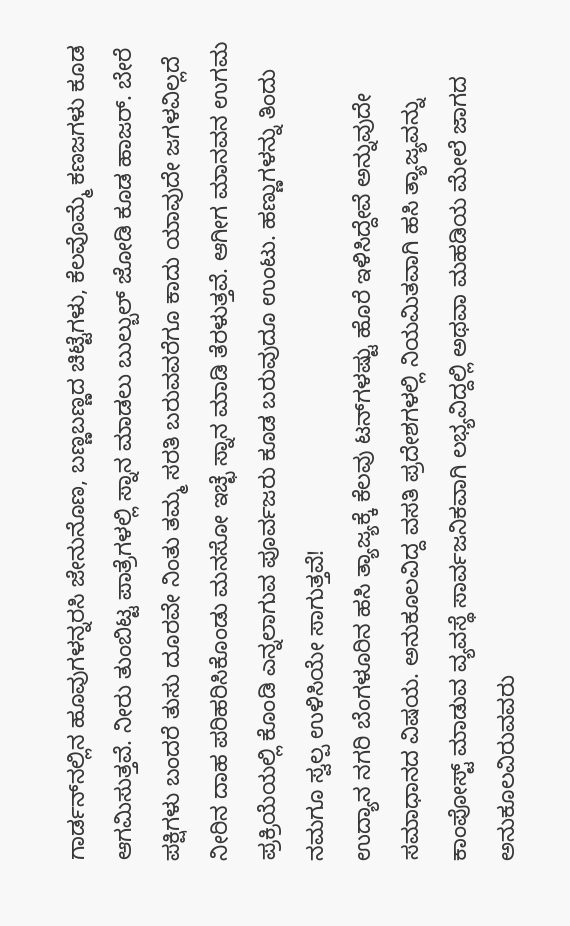ಗಾರ್ಡನ್‌ನಲ್ಲಿನ ಹೂವುಗಳನ್ನರಸಿ ಜೇನುನೊಣ, ಬಣ್ಣಬಣ್ಣದ ಚಿಟ್ಟೆಗಳು, ಕೆಲವೊಮ್ಮೆ ಕಣಜಗಳು ಕೂಡ ಆಗಮಿಸುತ್ತವೆ. ನೀರು ತುಂಬಿಟ್ಟ ಪಾತ್ರೆಗಳಲ್ಲಿ ಸ್ನಾನ ಮಾಡಲು ಬುಲ್ಬುಲ್ ಜೋಡಿ ಕೂಡ ಹಾಜರ್. ಬೇರೆ ಪಕ್ಷಿಗಳು ಬಂದರೆ ತುಸು ದೂರವೇ ನಿಂತು ತಮ್ಮ ಸರತಿ ಬರುವವರೆಗೂ ಕಾದು ಯಾವುದೇ ಜಗಳವಿಲ್ಲದೆ ನೀರಿನ ದಾಹ ಪರಿಹರಿಸಿಕೊಂಡು ಮನಸೋ ಇಚ್ಛೆ ಸ್ನಾನ ಮಾಡಿ ತೆರಳುತ್ತವೆ. ಆಗೀಗ ಮಾನವನ ಉಗಮ ಪ್ರಕ್ರಿಯೆಯಲ್ಲಿ ಕೊಂಡಿ ಎನ್ನಲಾಗುವ ಪೂರ್ವಜರು ಕೂಡ ಬರುವುದೂ ಉಂಟು. ಹಣ್ಣುಗಳನ್ನು ತಿಂದು ನಮಗೂ ಸ್ವಲ್ಪ ಉಳಿಸಿಯೇ ಸಾಗುತ್ತವೆ!
ಉದ್ಯಾನ ನಗರಿ ಬೆಂಗಳೂರಿನ ಹಸಿ ತ್ಯಾಜ್ಯಕ್ಕೆ ಕೆಲವು ಟನ್‌ಗಳಷ್ಟು ಹೊರೆ ಇಳಿಸಿದ್ದೇವೆ ಅನ್ನುವುದೇ ಸಮಾಧಾನದ ವಿಷಯ. ಅನುಕೂಲವಿದ್ದ ವಸತಿ ಪ್ರದೇಶಗಳಲ್ಲಿ ನಿಯಮಿತವಾಗಿ ಹಸಿ ತ್ಯಾಜ್ಯವನ್ನು ಕಾಂಪೋಸ್ಟ್ ಮಾಡುವ ವ್ಯವಸ್ಥೆ ಸಾರ್ವಜನಿಕವಾಗಿ ಲಭ್ಯವಿದ್ದಲ್ಲಿ ಅಥವಾ ಮಹಡಿಯ ಮೇಲೆ ಜಾಗದ ಅನುಕೂಲವಿರುವವರು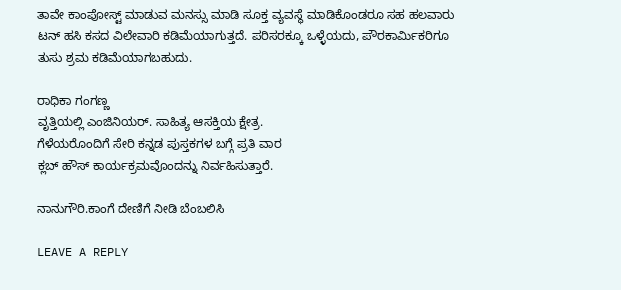ತಾವೇ ಕಾಂಪೋಸ್ಟ್ ಮಾಡುವ ಮನಸ್ಸು ಮಾಡಿ ಸೂಕ್ತ ವ್ಯವಸ್ಥೆ ಮಾಡಿಕೊಂಡರೂ ಸಹ ಹಲವಾರು ಟನ್ ಹಸಿ ಕಸದ ವಿಲೇವಾರಿ ಕಡಿಮೆಯಾಗುತ್ತದೆ. ಪರಿಸರಕ್ಕೂ ಒಳ್ಳೆಯದು, ಪೌರಕಾರ್ಮಿಕರಿಗೂ ತುಸು ಶ್ರಮ ಕಡಿಮೆಯಾಗಬಹುದು.

ರಾಧಿಕಾ ಗಂಗಣ್ಣ
ವೃತ್ತಿಯಲ್ಲಿ ಎಂಜಿನಿಯರ್. ಸಾಹಿತ್ಯ ಆಸಕ್ತಿಯ ಕ್ಷೇತ್ರ.
ಗೆಳೆಯರೊಂದಿಗೆ ಸೇರಿ ಕನ್ನಡ ಪುಸ್ತಕಗಳ ಬಗ್ಗೆ ಪ್ರತಿ ವಾರ
ಕ್ಲಬ್ ಹೌಸ್ ಕಾರ್ಯಕ್ರಮವೊಂದನ್ನು ನಿರ್ವಹಿಸುತ್ತಾರೆ.

ನಾನುಗೌರಿ.ಕಾಂಗೆ ದೇಣಿಗೆ ನೀಡಿ ಬೆಂಬಲಿಸಿ

LEAVE A REPLY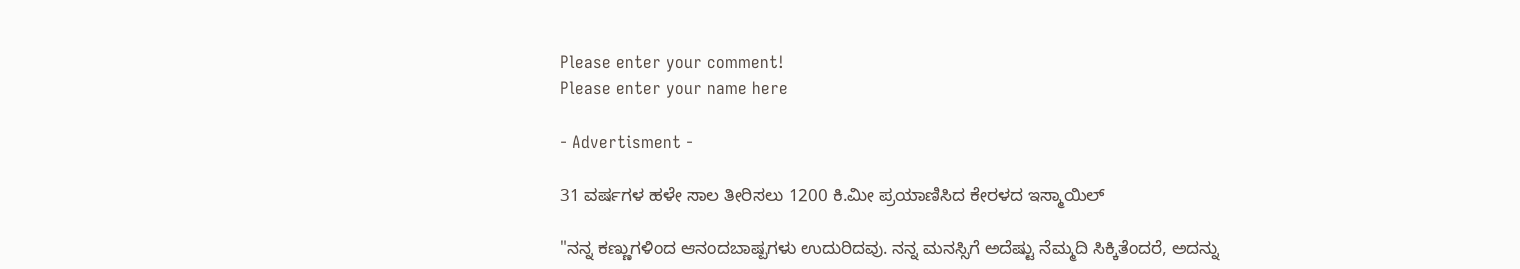Please enter your comment!
Please enter your name here

- Advertisment -

31 ವರ್ಷಗಳ ಹಳೇ ಸಾಲ ತೀರಿಸಲು 1200 ಕಿ.ಮೀ ಪ್ರಯಾಣಿಸಿದ ಕೇರಳದ ಇಸ್ಮಾಯಿಲ್

"ನನ್ನ ಕಣ್ಣುಗಳಿಂದ ಆನಂದಬಾಷ್ಪಗಳು ಉದುರಿದವು. ನನ್ನ ಮನಸ್ಸಿಗೆ ಅದೆಷ್ಟು ನೆಮ್ಮದಿ ಸಿಕ್ಕಿತೆಂದರೆ, ಅದನ್ನು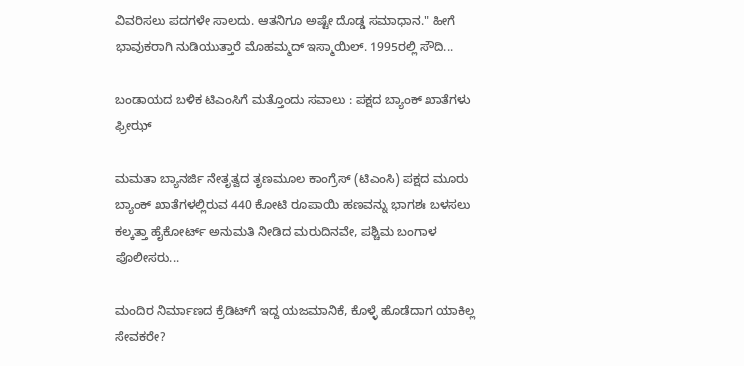ವಿವರಿಸಲು ಪದಗಳೇ ಸಾಲದು. ಆತನಿಗೂ ಅಷ್ಟೇ ದೊಡ್ಡ ಸಮಾಧಾನ." ಹೀಗೆ ಭಾವುಕರಾಗಿ ನುಡಿಯುತ್ತಾರೆ ಮೊಹಮ್ಮದ್ ಇಸ್ಮಾಯಿಲ್. 1995ರಲ್ಲಿ ಸೌದಿ...

ಬಂಡಾಯದ ಬಳಿಕ ಟಿಎಂಸಿಗೆ ಮತ್ತೊಂದು ಸವಾಲು : ಪಕ್ಷದ ಬ್ಯಾಂಕ್ ಖಾತೆಗಳು ಫ್ರೀಝ್

ಮಮತಾ ಬ್ಯಾನರ್ಜಿ ನೇತೃತ್ವದ ತೃಣಮೂಲ ಕಾಂಗ್ರೆಸ್ (ಟಿಎಂಸಿ) ಪಕ್ಷದ ಮೂರು ಬ್ಯಾಂಕ್ ಖಾತೆಗಳಲ್ಲಿರುವ 440 ಕೋಟಿ ರೂಪಾಯಿ ಹಣವನ್ನು ಭಾಗಶಃ ಬಳಸಲು ಕಲ್ಕತ್ತಾ ಹೈಕೋರ್ಟ್ ಅನುಮತಿ ನೀಡಿದ ಮರುದಿನವೇ, ಪಶ್ಚಿಮ ಬಂಗಾಳ ಪೊಲೀಸರು...

ಮಂದಿರ ನಿರ್ಮಾಣದ ಕ್ರೆಡಿಟ್‌ಗೆ ಇದ್ದ ಯಜಮಾನಿಕೆ, ಕೊಳ್ಳೆ ಹೊಡೆದಾಗ ಯಾಕಿಲ್ಲ ಸೇವಕರೇ?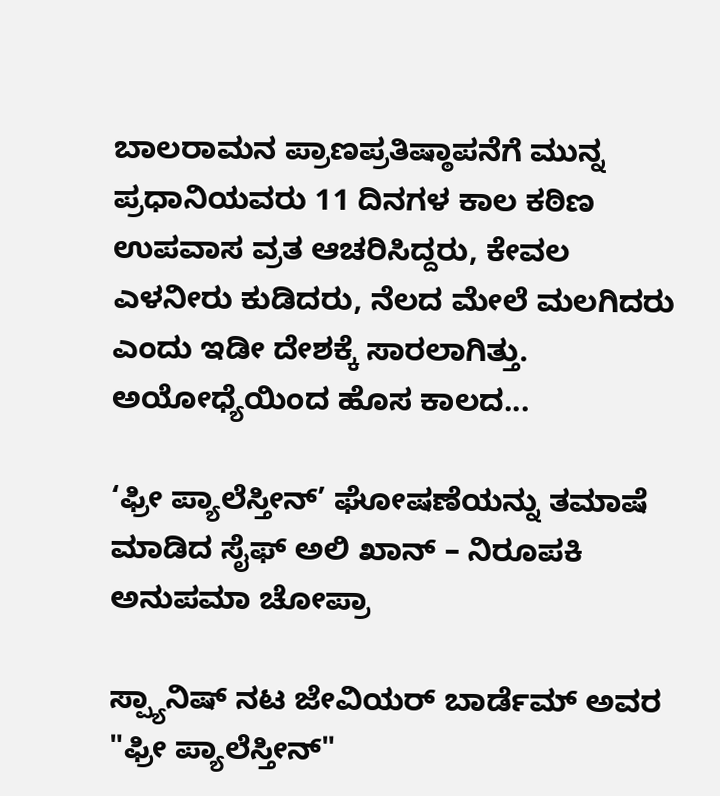ಬಾಲರಾಮನ ಪ್ರಾಣಪ್ರತಿಷ್ಠಾಪನೆಗೆ ಮುನ್ನ ಪ್ರಧಾನಿಯವರು 11 ದಿನಗಳ ಕಾಲ ಕಠಿಣ ಉಪವಾಸ ವ್ರತ ಆಚರಿಸಿದ್ದರು, ಕೇವಲ ಎಳನೀರು ಕುಡಿದರು, ನೆಲದ ಮೇಲೆ ಮಲಗಿದರು ಎಂದು ಇಡೀ ದೇಶಕ್ಕೆ ಸಾರಲಾಗಿತ್ತು. ಅಯೋಧ್ಯೆಯಿಂದ ಹೊಸ ಕಾಲದ...

‘ಫ್ರೀ ಪ್ಯಾಲೆಸ್ತೀನ್’ ಘೋಷಣೆಯನ್ನು ತಮಾಷೆ ಮಾಡಿದ ಸೈಫ್ ಅಲಿ ಖಾನ್ – ನಿರೂಪಕಿ ಅನುಪಮಾ ಚೋಪ್ರಾ

ಸ್ಪ್ಯಾನಿಷ್ ನಟ ಜೇವಿಯರ್ ಬಾರ್ಡೆಮ್ ಅವರ "ಫ್ರೀ ಪ್ಯಾಲೆಸ್ತೀನ್"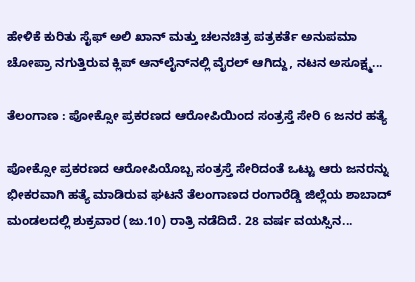ಹೇಳಿಕೆ ಕುರಿತು ಸೈಫ್ ಅಲಿ ಖಾನ್ ಮತ್ತು ಚಲನಚಿತ್ರ ಪತ್ರಕರ್ತೆ ಅನುಪಮಾ ಚೋಪ್ರಾ ನಗುತ್ತಿರುವ ಕ್ಲಿಪ್ ಆನ್‌ಲೈನ್‌ನಲ್ಲಿ ವೈರಲ್ ಆಗಿದ್ದು, ನಟನ ಅಸೂಕ್ಷ್ಮ...

ತೆಲಂಗಾಣ : ಪೋಕ್ಸೋ ಪ್ರಕರಣದ ಆರೋಪಿಯಿಂದ ಸಂತ್ರಸ್ತೆ ಸೇರಿ 6 ಜನರ ಹತ್ಯೆ

ಪೋಕ್ಸೋ ಪ್ರಕರಣದ ಆರೋಪಿಯೊಬ್ಬ ಸಂತ್ರಸ್ತೆ ಸೇರಿದಂತೆ ಒಟ್ಟು ಆರು ಜನರನ್ನು ಭೀಕರವಾಗಿ ಹತ್ಯೆ ಮಾಡಿರುವ ಘಟನೆ ತೆಲಂಗಾಣದ ರಂಗಾರೆಡ್ಡಿ ಜಿಲ್ಲೆಯ ಶಾಬಾದ್ ಮಂಡಲದಲ್ಲಿ ಶುಕ್ರವಾರ (ಜು.10) ರಾತ್ರಿ ನಡೆದಿದೆ. 28 ವರ್ಷ ವಯಸ್ಸಿನ...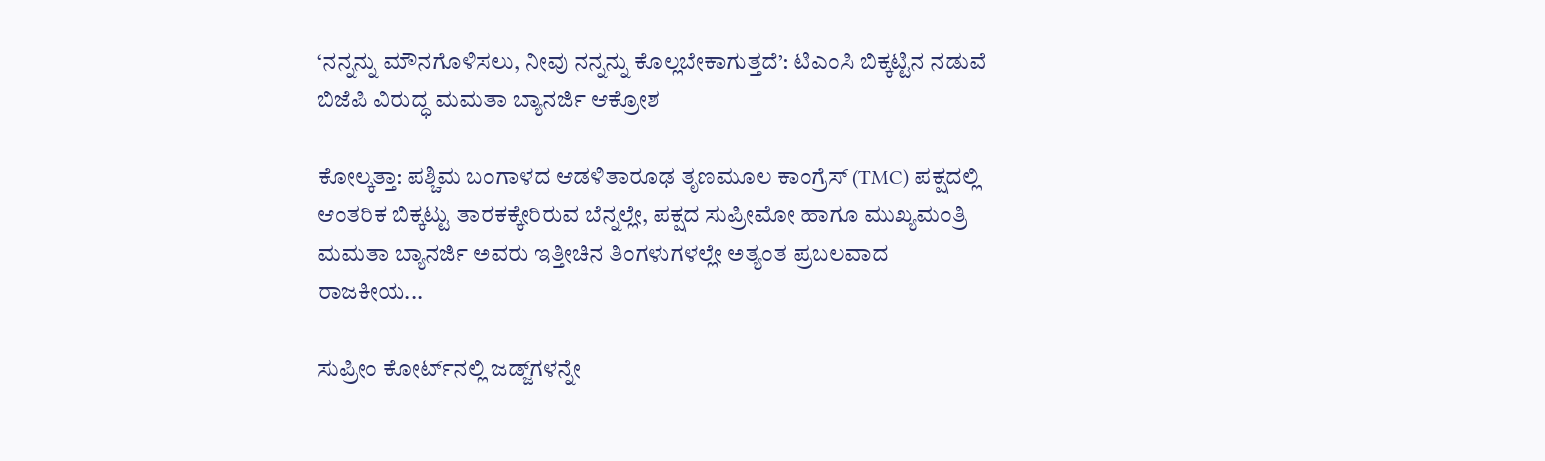‘ನನ್ನನ್ನು ಮೌನಗೊಳಿಸಲು, ನೀವು ನನ್ನನ್ನು ಕೊಲ್ಲಬೇಕಾಗುತ್ತದೆ’: ಟಿಎಂಸಿ ಬಿಕ್ಕಟ್ಟಿನ ನಡುವೆ ಬಿಜೆಪಿ ವಿರುದ್ಧ ಮಮತಾ ಬ್ಯಾನರ್ಜಿ ಆಕ್ರೋಶ

ಕೋಲ್ಕತ್ತಾ: ಪಶ್ಚಿಮ ಬಂಗಾಳದ ಆಡಳಿತಾರೂಢ ತೃಣಮೂಲ ಕಾಂಗ್ರೆಸ್ (TMC) ಪಕ್ಷದಲ್ಲಿ ಆಂತರಿಕ ಬಿಕ್ಕಟ್ಟು ತಾರಕಕ್ಕೇರಿರುವ ಬೆನ್ನಲ್ಲೇ, ಪಕ್ಷದ ಸುಪ್ರೀಮೋ ಹಾಗೂ ಮುಖ್ಯಮಂತ್ರಿ ಮಮತಾ ಬ್ಯಾನರ್ಜಿ ಅವರು ಇತ್ತೀಚಿನ ತಿಂಗಳುಗಳಲ್ಲೇ ಅತ್ಯಂತ ಪ್ರಬಲವಾದ ರಾಜಕೀಯ...

ಸುಪ್ರೀಂ ಕೋರ್ಟ್‌ನಲ್ಲಿ ಜಡ್ಜ್‌ಗಳನ್ನೇ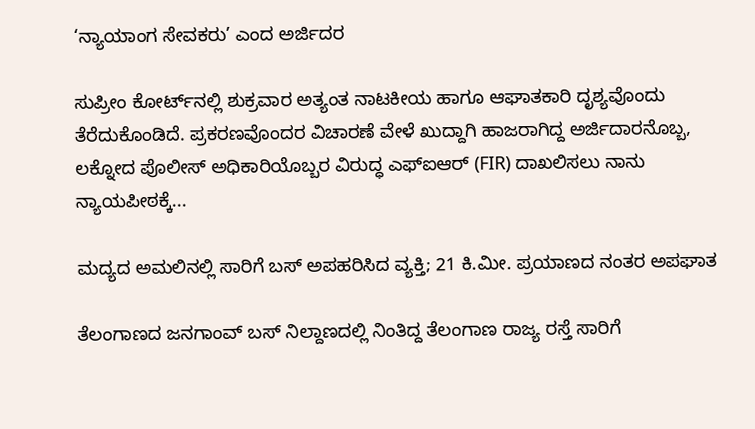‘ನ್ಯಾಯಾಂಗ ಸೇವಕರು’ ಎಂದ ಅರ್ಜಿದರ

ಸುಪ್ರೀಂ ಕೋರ್ಟ್‌ನಲ್ಲಿ ಶುಕ್ರವಾರ ಅತ್ಯಂತ ನಾಟಕೀಯ ಹಾಗೂ ಆಘಾತಕಾರಿ ದೃಶ್ಯವೊಂದು ತೆರೆದುಕೊಂಡಿದೆ. ಪ್ರಕರಣವೊಂದರ ವಿಚಾರಣೆ ವೇಳೆ ಖುದ್ದಾಗಿ ಹಾಜರಾಗಿದ್ದ ಅರ್ಜಿದಾರನೊಬ್ಬ, ಲಕ್ನೋದ ಪೊಲೀಸ್ ಅಧಿಕಾರಿಯೊಬ್ಬರ ವಿರುದ್ಧ ಎಫ್‌ಐಆರ್ (FIR) ದಾಖಲಿಸಲು ನಾನು ನ್ಯಾಯಪೀಠಕ್ಕೆ...

ಮದ್ಯದ ಅಮಲಿನಲ್ಲಿ ಸಾರಿಗೆ ಬಸ್‌ ಅಪಹರಿಸಿದ ವ್ಯಕ್ತಿ; 21 ಕಿ.ಮೀ. ಪ್ರಯಾಣದ ನಂತರ ಅಪಘಾತ

ತೆಲಂಗಾಣದ ಜನಗಾಂವ್ ಬಸ್ ನಿಲ್ದಾಣದಲ್ಲಿ ನಿಂತಿದ್ದ ತೆಲಂಗಾಣ ರಾಜ್ಯ ರಸ್ತೆ ಸಾರಿಗೆ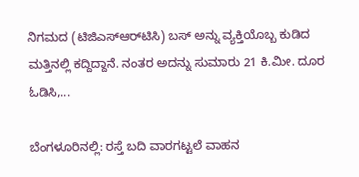ನಿಗಮದ (ಟಿಜಿಎಸ್‌ಆರ್‌ಟಿಸಿ) ಬಸ್‌ ಅನ್ನು ವ್ಯಕ್ತಿಯೊಬ್ಬ ಕುಡಿದ ಮತ್ತಿನಲ್ಲಿ ಕದ್ದಿದ್ದಾನೆ. ನಂತರ ಅದನ್ನು ಸುಮಾರು 21 ಕಿ.ಮೀ. ದೂರ ಓಡಿಸಿ,...

ಬೆಂಗಳೂರಿನಲ್ಲಿ: ರಸ್ತೆ ಬದಿ ವಾರಗಟ್ಟಲೆ ವಾಹನ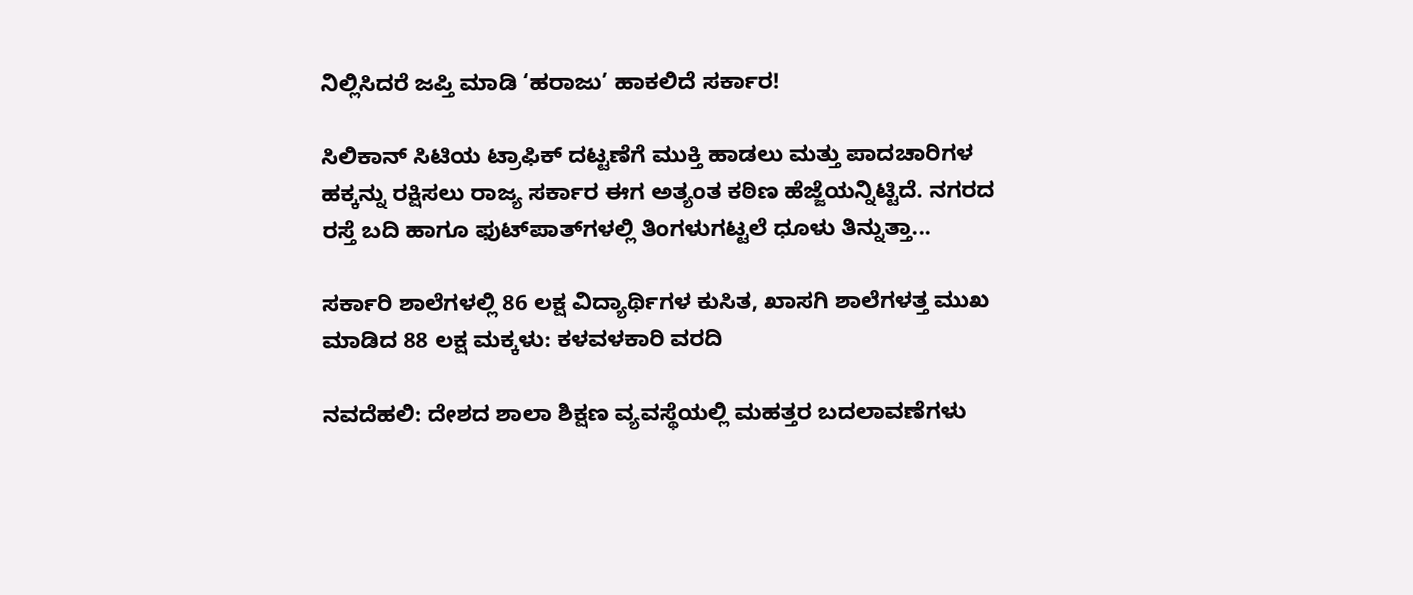ನಿಲ್ಲಿಸಿದರೆ ಜಪ್ತಿ ಮಾಡಿ ‘ಹರಾಜು’ ಹಾಕಲಿದೆ ಸರ್ಕಾರ!

ಸಿಲಿಕಾನ್ ಸಿಟಿಯ ಟ್ರಾಫಿಕ್ ದಟ್ಟಣೆಗೆ ಮುಕ್ತಿ ಹಾಡಲು ಮತ್ತು ಪಾದಚಾರಿಗಳ ಹಕ್ಕನ್ನು ರಕ್ಷಿಸಲು ರಾಜ್ಯ ಸರ್ಕಾರ ಈಗ ಅತ್ಯಂತ ಕಠಿಣ ಹೆಜ್ಜೆಯನ್ನಿಟ್ಟಿದೆ. ನಗರದ ರಸ್ತೆ ಬದಿ ಹಾಗೂ ಫುಟ್‌ಪಾತ್‌ಗಳಲ್ಲಿ ತಿಂಗಳುಗಟ್ಟಲೆ ಧೂಳು ತಿನ್ನುತ್ತಾ...

ಸರ್ಕಾರಿ ಶಾಲೆಗಳಲ್ಲಿ 86 ಲಕ್ಷ ವಿದ್ಯಾರ್ಥಿಗಳ ಕುಸಿತ, ಖಾಸಗಿ ಶಾಲೆಗಳತ್ತ ಮುಖ ಮಾಡಿದ 88 ಲಕ್ಷ ಮಕ್ಕಳು: ಕಳವಳಕಾರಿ ವರದಿ

ನವದೆಹಲಿ: ದೇಶದ ಶಾಲಾ ಶಿಕ್ಷಣ ವ್ಯವಸ್ಥೆಯಲ್ಲಿ ಮಹತ್ತರ ಬದಲಾವಣೆಗಳು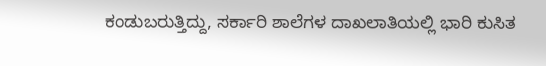ಕಂಡುಬರುತ್ತಿದ್ದು, ಸರ್ಕಾರಿ ಶಾಲೆಗಳ ದಾಖಲಾತಿಯಲ್ಲಿ ಭಾರಿ ಕುಸಿತ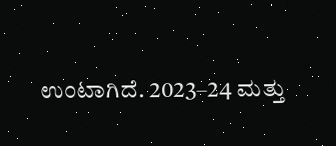ಉಂಟಾಗಿದೆ. 2023–24 ಮತ್ತು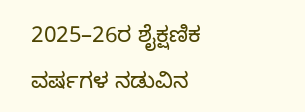2025–26ರ ಶೈಕ್ಷಣಿಕ ವರ್ಷಗಳ ನಡುವಿನ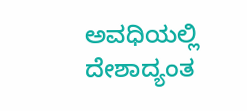ಅವಧಿಯಲ್ಲಿ ದೇಶಾದ್ಯಂತ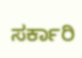ಸರ್ಕಾರಿ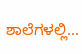ಶಾಲೆಗಳಲ್ಲಿ...